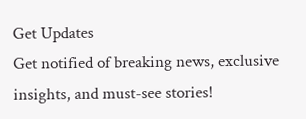Get Updates
Get notified of breaking news, exclusive insights, and must-see stories!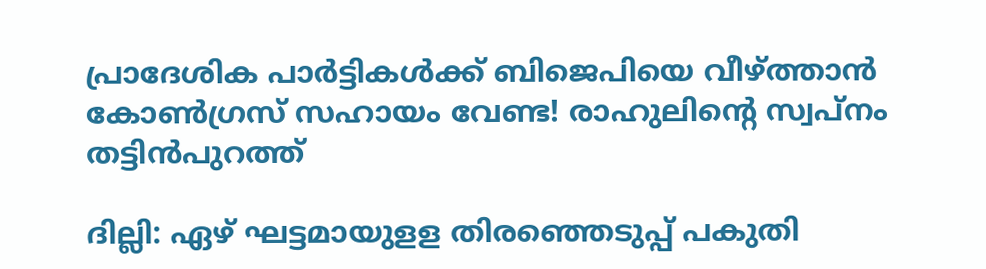പ്രാദേശിക പാർട്ടികൾക്ക് ബിജെപിയെ വീഴ്ത്താൻ കോൺഗ്രസ് സഹായം വേണ്ട! രാഹുലിന്റെ സ്വപ്നം തട്ടിൻപുറത്ത്

ദില്ലി: ഏഴ് ഘട്ടമായുളള തിരഞ്ഞെടുപ്പ് പകുതി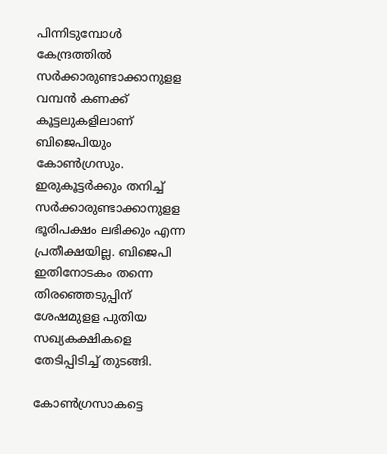പിന്നിടുമ്പോള്‍ കേന്ദ്രത്തില്‍ സര്‍ക്കാരുണ്ടാക്കാനുളള വമ്പന്‍ കണക്ക് കൂട്ടലുകളിലാണ് ബിജെപിയും കോണ്‍ഗ്രസും. ഇരുകൂട്ടര്‍ക്കും തനിച്ച് സര്‍ക്കാരുണ്ടാക്കാനുളള ഭൂരിപക്ഷം ലഭിക്കും എന്ന പ്രതീക്ഷയില്ല. ബിജെപി ഇതിനോടകം തന്നെ തിരഞ്ഞെടുപ്പിന് ശേഷമുളള പുതിയ സഖ്യകക്ഷികളെ തേടിപ്പിടിച്ച് തുടങ്ങി.

കോണ്‍ഗ്രസാകട്ടെ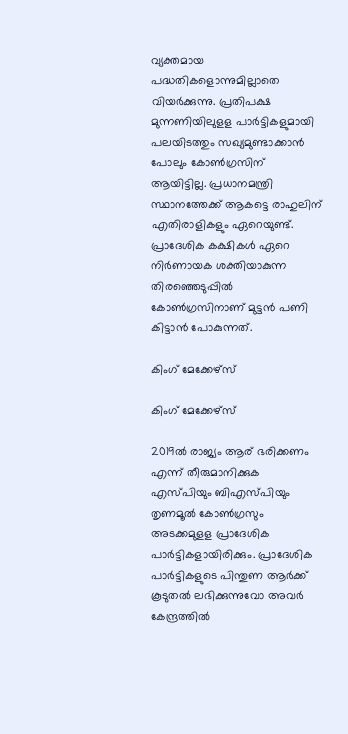വ്യക്തമായ പദ്ധതികളൊന്നുമില്ലാതെ വിയര്‍ക്കുന്നു. പ്രതിപക്ഷ മുന്നണിയിലുളള പാര്‍ട്ടികളുമായി പലയിടത്തും സഖ്യമുണ്ടാക്കാന്‍ പോലും കോണ്‍ഗ്രസിന് ആയിട്ടില്ല. പ്രധാനമന്ത്രി സ്ഥാനത്തേക്ക് ആകട്ടെ രാഹുലിന് എതിരാളികളും ഏറെയുണ്ട്. പ്രാദേശിക കക്ഷികള്‍ ഏറെ നിര്‍ണായക ശക്തിയാകുന്ന തിരഞ്ഞെടുപ്പില്‍ കോണ്‍ഗ്രസിനാണ് മുട്ടന്‍ പണി കിട്ടാന്‍ പോകുന്നത്.

കിംഗ് മേക്കേഴ്സ്

കിംഗ് മേക്കേഴ്സ്

2019ല്‍ രാജ്യം ആര് ഭരിക്കണം എന്ന് തീരുമാനിക്കുക എസ്പിയും ബിഎസ്പിയും തൃണമൂല്‍ കോണ്‍ഗ്രസും അടക്കമുളള പ്രാദേശിക പാര്‍ട്ടികളായിരിക്കും. പ്രാദേശിക പാര്‍ട്ടികളുടെ പിന്തുണ ആര്‍ക്ക് കൂടുതല്‍ ലഭിക്കുന്നുവോ അവര്‍ കേന്ദ്രത്തില്‍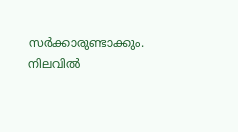സര്‍ക്കാരുണ്ടാക്കും. നിലവില്‍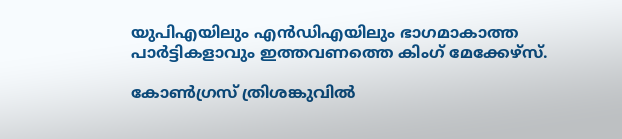യുപിഎയിലും എന്‍ഡിഎയിലും ഭാഗമാകാത്ത പാര്‍ട്ടികളാവും ഇത്തവണത്തെ കിംഗ് മേക്കേഴ്‌സ്.

കോൺഗ്രസ് ത്രിശങ്കുവിൽ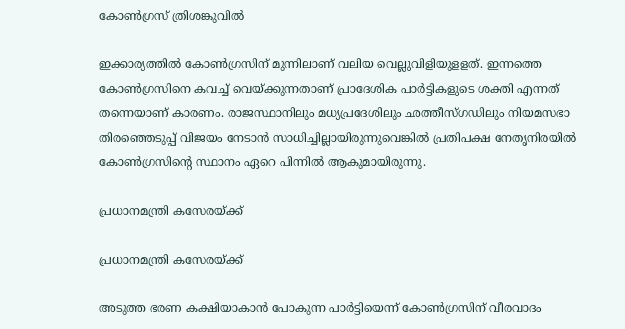കോൺഗ്രസ് ത്രിശങ്കുവിൽ

ഇക്കാര്യത്തില്‍ കോണ്‍ഗ്രസിന് മുന്നിലാണ് വലിയ വെല്ലുവിളിയുളളത്. ഇന്നത്തെ കോണ്‍ഗ്രസിനെ കവച്ച് വെയ്ക്കുന്നതാണ് പ്രാദേശിക പാര്‍ട്ടികളുടെ ശക്തി എന്നത് തന്നെയാണ് കാരണം. രാജസ്ഥാനിലും മധ്യപ്രദേശിലും ഛത്തീസ്ഗഡിലും നിയമസഭാ തിരഞ്ഞെടുപ്പ് വിജയം നേടാന്‍ സാധിച്ചില്ലായിരുന്നുവെങ്കില്‍ പ്രതിപക്ഷ നേതൃനിരയില്‍ കോണ്‍ഗ്രസിന്റെ സ്ഥാനം ഏറെ പിന്നില്‍ ആകുമായിരുന്നു.

പ്രധാനമന്ത്രി കസേരയ്ക്ക്

പ്രധാനമന്ത്രി കസേരയ്ക്ക്

അടുത്ത ഭരണ കക്ഷിയാകാന്‍ പോകുന്ന പാര്‍ട്ടിയെന്ന് കോണ്‍ഗ്രസിന് വീരവാദം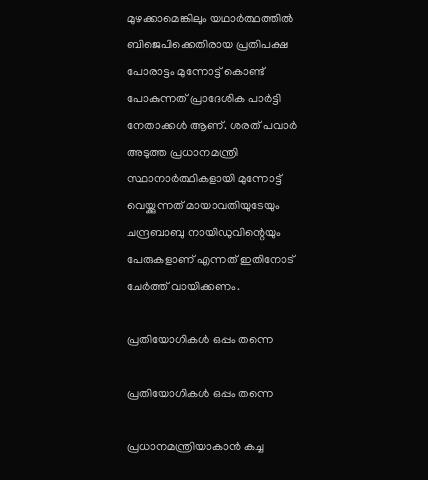മുഴക്കാമെങ്കിലും യഥാര്‍ത്ഥത്തില്‍ ബിജെപിക്കെതിരായ പ്രതിപക്ഷ പോരാട്ടം മുന്നോട്ട് കൊണ്ട് പോകുന്നത് പ്രാദേശിക പാര്‍ട്ടി നേതാക്കള്‍ ആണ്. ശരത് പവാര്‍ അടുത്ത പ്രധാനമന്ത്രി സ്ഥാനാര്‍ത്ഥികളായി മുന്നോട്ട് വെയ്ക്കുന്നത് മായാവതിയുടേയും ചന്ദ്രബാബു നായിഡുവിന്റെയും പേരുകളാണ് എന്നത് ഇതിനോട് ചേര്‍ത്ത് വായിക്കണം.

പ്രതിയോഗികൾ ഒപ്പം തന്നെ

പ്രതിയോഗികൾ ഒപ്പം തന്നെ

പ്രധാനമന്ത്രിയാകാന്‍ കച്ച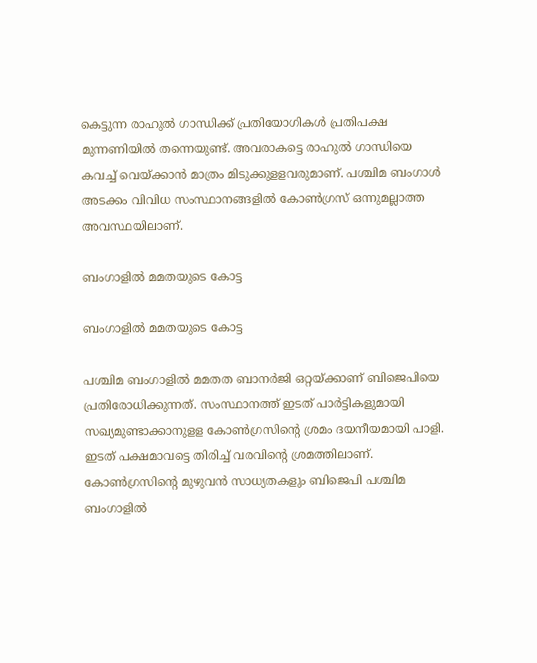കെട്ടുന്ന രാഹുല്‍ ഗാന്ധിക്ക് പ്രതിയോഗികള്‍ പ്രതിപക്ഷ മുന്നണിയില്‍ തന്നെയുണ്ട്. അവരാകട്ടെ രാഹുല്‍ ഗാന്ധിയെ കവച്ച് വെയ്ക്കാന്‍ മാത്രം മിടുക്കുളളവരുമാണ്. പശ്ചിമ ബംഗാള്‍ അടക്കം വിവിധ സംസ്ഥാനങ്ങളില്‍ കോണ്‍ഗ്രസ് ഒന്നുമല്ലാത്ത അവസ്ഥയിലാണ്.

ബംഗാളിൽ മമതയുടെ കോട്ട

ബംഗാളിൽ മമതയുടെ കോട്ട

പശ്ചിമ ബംഗാളില്‍ മമതത ബാനര്‍ജി ഒറ്റയ്ക്കാണ് ബിജെപിയെ പ്രതിരോധിക്കുന്നത്. സംസ്ഥാനത്ത് ഇടത് പാര്‍ട്ടികളുമായി സഖ്യമുണ്ടാക്കാനുളള കോണ്‍ഗ്രസിന്റെ ശ്രമം ദയനീയമായി പാളി. ഇടത് പക്ഷമാവട്ടെ തിരിച്ച് വരവിന്റെ ശ്രമത്തിലാണ്. കോണ്‍ഗ്രസിന്റെ മുഴുവന്‍ സാധ്യതകളും ബിജെപി പശ്ചിമ ബംഗാളില്‍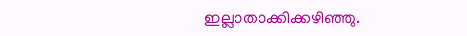ഇല്ലാതാക്കിക്കഴിഞ്ഞു.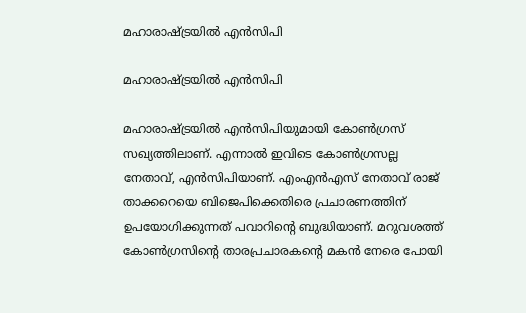മഹാരാഷ്ട്രയിൽ എൻസിപി

മഹാരാഷ്ട്രയിൽ എൻസിപി

മഹാരാഷ്ട്രയില്‍ എന്‍സിപിയുമായി കോണ്‍ഗ്രസ് സഖ്യത്തിലാണ്. എന്നാല്‍ ഇവിടെ കോണ്‍ഗ്രസല്ല നേതാവ്, എന്‍സിപിയാണ്. എംഎന്‍എസ് നേതാവ് രാജ് താക്കറെയെ ബിജെപിക്കെതിരെ പ്രചാരണത്തിന് ഉപയോഗിക്കുന്നത് പവാറിന്റെ ബുദ്ധിയാണ്. മറുവശത്ത് കോണ്‍ഗ്രസിന്റെ താരപ്രചാരകന്റെ മകന്‍ നേരെ പോയി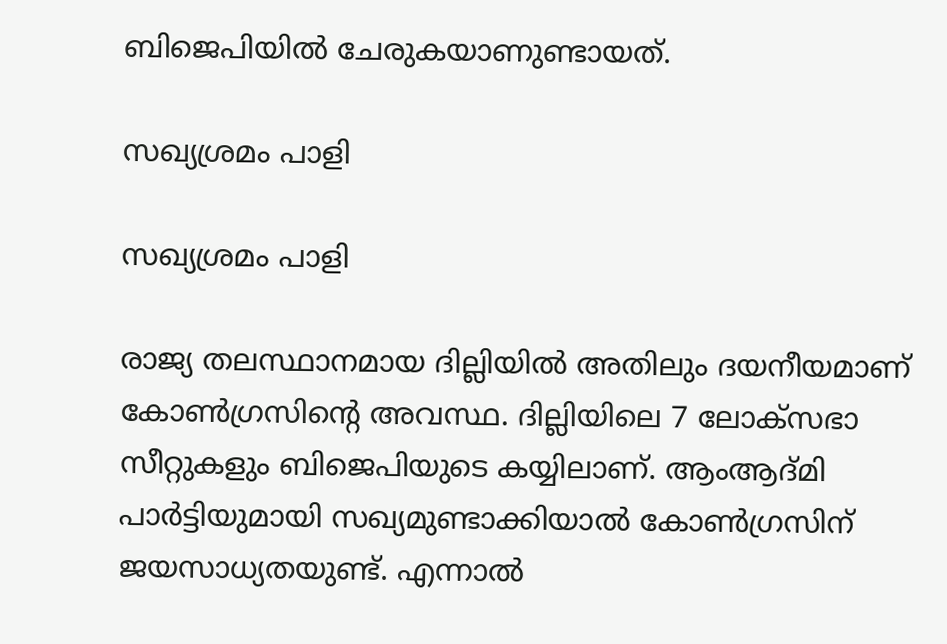ബിജെപിയില്‍ ചേരുകയാണുണ്ടായത്.

സഖ്യശ്രമം പാളി

സഖ്യശ്രമം പാളി

രാജ്യ തലസ്ഥാനമായ ദില്ലിയില്‍ അതിലും ദയനീയമാണ് കോണ്‍ഗ്രസിന്റെ അവസ്ഥ. ദില്ലിയിലെ 7 ലോക്‌സഭാ സീറ്റുകളും ബിജെപിയുടെ കയ്യിലാണ്. ആംആദ്മി പാര്‍ട്ടിയുമായി സഖ്യമുണ്ടാക്കിയാല്‍ കോണ്‍ഗ്രസിന് ജയസാധ്യതയുണ്ട്. എന്നാല്‍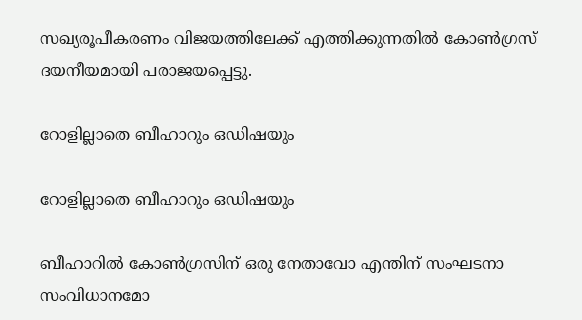സഖ്യരൂപീകരണം വിജയത്തിലേക്ക് എത്തിക്കുന്നതില്‍ കോണ്‍ഗ്രസ് ദയനീയമായി പരാജയപ്പെട്ടു.

റോളില്ലാതെ ബീഹാറും ഒഡിഷയും

റോളില്ലാതെ ബീഹാറും ഒഡിഷയും

ബീഹാറില്‍ കോണ്‍ഗ്രസിന് ഒരു നേതാവോ എന്തിന് സംഘടനാ സംവിധാനമോ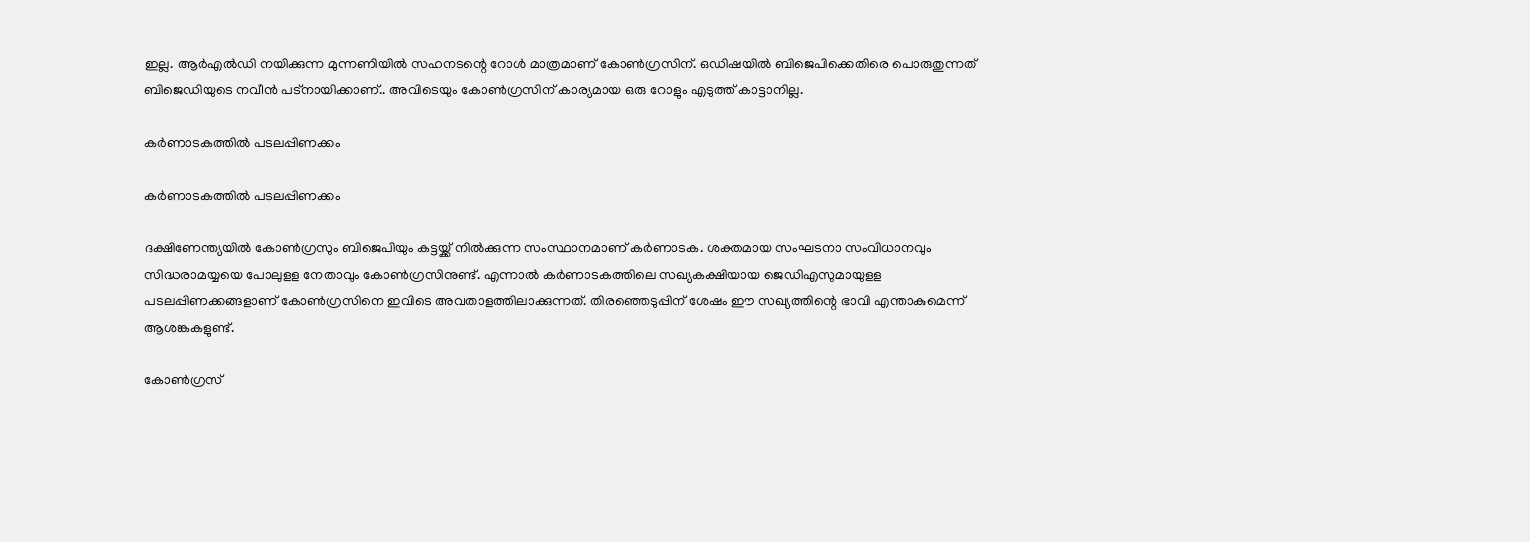ഇല്ല. ആര്‍എല്‍ഡി നയിക്കുന്ന മുന്നണിയില്‍ സഹനടന്റെ റോള്‍ മാത്രമാണ് കോണ്‍ഗ്രസിന്. ഒഡിഷയില്‍ ബിജെപിക്കെതിരെ പൊരുതുന്നത് ബിജെഡിയുടെ നവീന്‍ പട്‌നായിക്കാണ്.. അവിടെയും കോണ്‍ഗ്രസിന് കാര്യമായ ഒരു റോളും എടുത്ത് കാട്ടാനില്ല.

കർണാടകത്തിൽ പടലപ്പിണക്കം

കർണാടകത്തിൽ പടലപ്പിണക്കം

ദക്ഷിണേന്ത്യയില്‍ കോണ്‍ഗ്രസും ബിജെപിയും കട്ടയ്ക്ക് നില്‍ക്കുന്ന സംസ്ഥാനമാണ് കര്‍ണാടക. ശക്തമായ സംഘടനാ സംവിധാനവും സിദ്ധരാമയ്യയെ പോലുളള നേതാവും കോണ്‍ഗ്രസിനുണ്ട്. എന്നാല്‍ കര്‍ണാടകത്തിലെ സഖ്യകക്ഷിയായ ജെഡിഎസുമായുളള പടലപ്പിണക്കങ്ങളാണ് കോണ്‍ഗ്രസിനെ ഇവിടെ അവതാളത്തിലാക്കുന്നത്. തിരഞ്ഞെടുപ്പിന് ശേഷം ഈ സഖ്യത്തിന്റെ ഭാവി എന്താകുമെന്ന് ആശങ്കകളുണ്ട്.

കോൺഗ്രസ്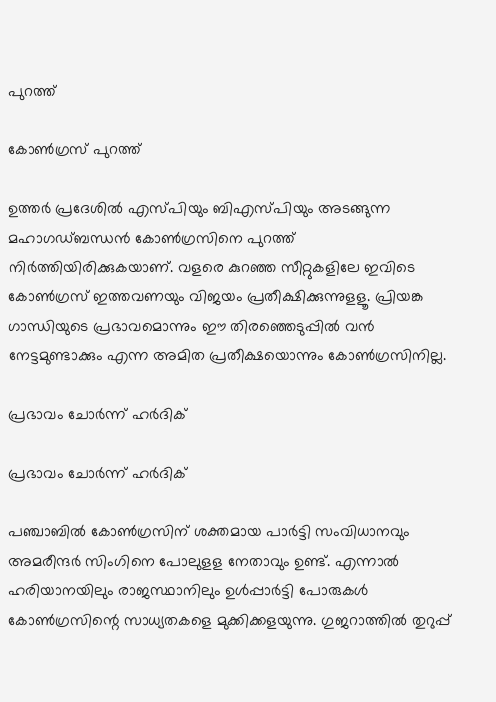പുറത്ത്

കോൺഗ്രസ് പുറത്ത്

ഉത്തര്‍ പ്രദേശില്‍ എസ്പിയും ബിഎസ്പിയും അടങ്ങുന്ന മഹാഗഡ്ബന്ധന്‍ കോണ്‍ഗ്രസിനെ പുറത്ത് നിര്‍ത്തിയിരിക്കുകയാണ്. വളരെ കുറഞ്ഞ സീറ്റുകളിലേ ഇവിടെ കോണ്‍ഗ്രസ് ഇത്തവണയും വിജയം പ്രതീക്ഷിക്കുന്നുളളൂ. പ്രിയങ്ക ഗാന്ധിയുടെ പ്രഭാവമൊന്നും ഈ തിരഞ്ഞെടുപ്പില്‍ വന്‍ നേട്ടമുണ്ടാക്കും എന്ന അമിത പ്രതീക്ഷയൊന്നും കോണ്‍ഗ്രസിനില്ല.

പ്രഭാവം ചോർന്ന് ഹർദിക്

പ്രഭാവം ചോർന്ന് ഹർദിക്

പഞ്ചാബില്‍ കോണ്‍ഗ്രസിന് ശക്തമായ പാര്‍ട്ടി സംവിധാനവും അമരീന്ദര്‍ സിംഗിനെ പോലുളള നേതാവും ഉണ്ട്. എന്നാല്‍ ഹരിയാനയിലും രാജസ്ഥാനിലും ഉള്‍പ്പാര്‍ട്ടി പോരുകള്‍ കോണ്‍ഗ്രസിന്റെ സാധ്യതകളെ മുക്കിക്കളയുന്നു. ഗുജറാത്തില്‍ തുറുപ്പ്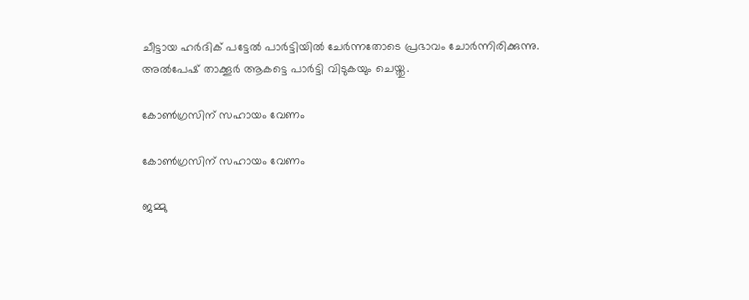ചീട്ടായ ഹര്‍ദിക് പട്ടേല്‍ പാര്‍ട്ടിയില്‍ ചേര്‍ന്നതോടെ പ്രഭാവം ചോര്‍ന്നിരിക്കുന്നു. അല്‍പേഷ് താക്കൂര്‍ ആകട്ടെ പാര്‍ട്ടി വിടുകയും ചെയ്തു.

കോൺഗ്രസിന് സഹായം വേണം

കോൺഗ്രസിന് സഹായം വേണം

ജമ്മു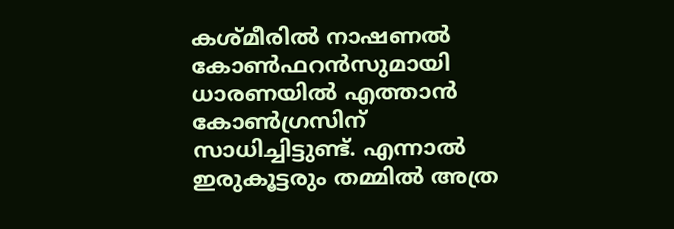കശ്മീരില്‍ നാഷണല്‍ കോണ്‍ഫറന്‍സുമായി ധാരണയില്‍ എത്താന്‍ കോണ്‍ഗ്രസിന് സാധിച്ചിട്ടുണ്ട്. എന്നാല്‍ ഇരുകൂട്ടരും തമ്മില്‍ അത്ര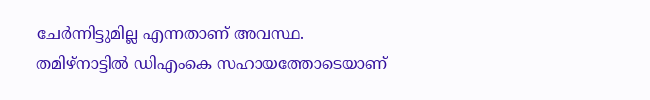ചേര്‍ന്നിട്ടുമില്ല എന്നതാണ് അവസ്ഥ. തമിഴ്‌നാട്ടില്‍ ഡിഎംകെ സഹായത്തോടെയാണ്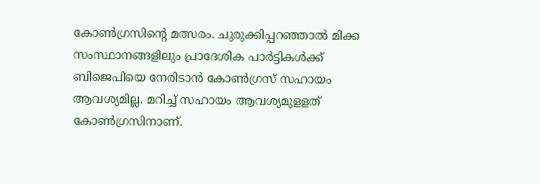കോണ്‍ഗ്രസിന്റെ മത്സരം. ചുരുക്കിപ്പറഞ്ഞാല്‍ മിക്ക സംസ്ഥാനങ്ങളിലും പ്രാദേശിക പാര്‍ട്ടികള്‍ക്ക് ബിജെപിയെ നേരിടാന്‍ കോണ്‍ഗ്രസ് സഹായം ആവശ്യമില്ല. മറിച്ച് സഹായം ആവശ്യമുളളത് കോണ്‍ഗ്രസിനാണ്.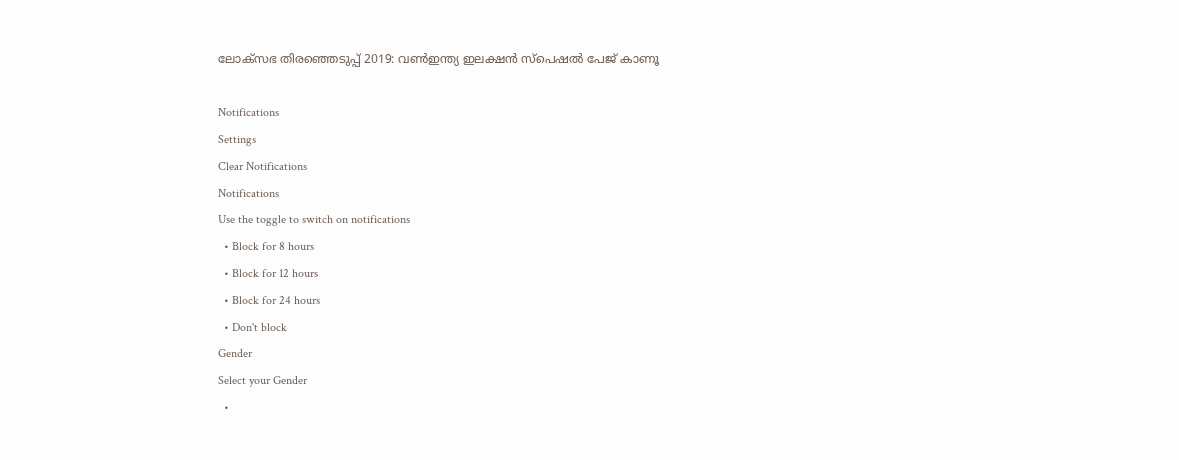ലോക്സഭ തിരഞ്ഞെടുപ്പ് 2019: വൺഇന്ത്യ ഇലക്ഷൻ സ്പെഷൽ പേജ് കാണൂ

Notifications
Settings
Clear Notifications
Notifications
Use the toggle to switch on notifications
  • Block for 8 hours
  • Block for 12 hours
  • Block for 24 hours
  • Don't block
Gender
Select your Gender
  •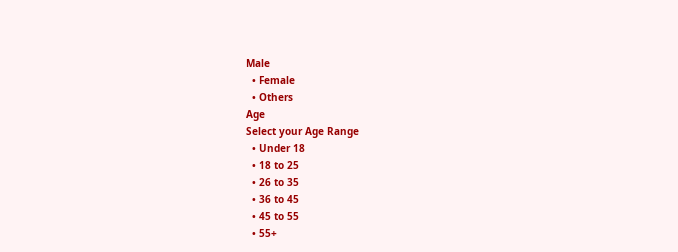Male
  • Female
  • Others
Age
Select your Age Range
  • Under 18
  • 18 to 25
  • 26 to 35
  • 36 to 45
  • 45 to 55
  • 55+